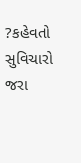?કહેવતો સુવિચારો જરા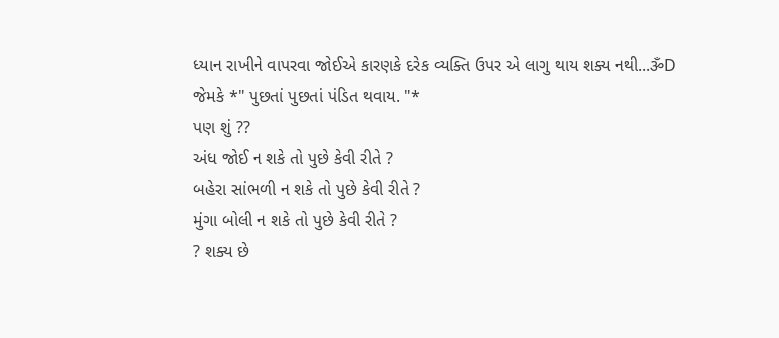ધ્યાન રાખીને વાપરવા જોઈએ કારણકે દરેક વ્યક્તિ ઉપર એ લાગુ થાય શક્ય નથી...ૐD
જેમકે *" પુછતાં પુછતાં પંડિત થવાય. "*
પણ શું ??
અંધ જોઈ ન શકે તો પુછે કેવી રીતે ?
બહેરા સાંભળી ન શકે તો પુછે કેવી રીતે ?
મુંગા બોલી ન શકે તો પુછે કેવી રીતે ?
? શક્ય છે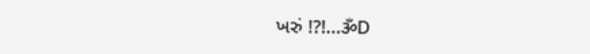ખરું !?!...ૐD